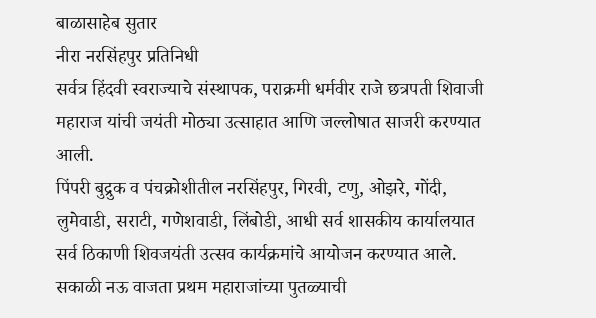बाळासाहेब सुतार
नीरा नरसिंहपुर प्रतिनिधी
सर्वत्र हिंदवी स्वराज्याचे संस्थापक, पराक्रमी धर्मवीर राजे छत्रपती शिवाजी महाराज यांची जयंती मोठ्या उत्साहात आणि जल्लोषात साजरी करण्यात आली.
पिंपरी बुद्रुक व पंचक्रोशीतील नरसिंहपुर, गिरवी, टणु, ओझरे, गोंदी, लुमेवाडी, सराटी, गणेशवाडी, लिंबोडी, आधी सर्व शासकीय कार्यालयात सर्व ठिकाणी शिवजयंती उत्सव कार्यक्रमांचे आयोजन करण्यात आले.
सकाळी नऊ वाजता प्रथम महाराजांच्या पुतळ्याची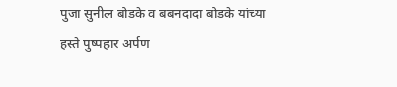पुजा सुनील बोडके व बबनदादा बोडके यांच्या हस्ते पुष्पहार अर्पण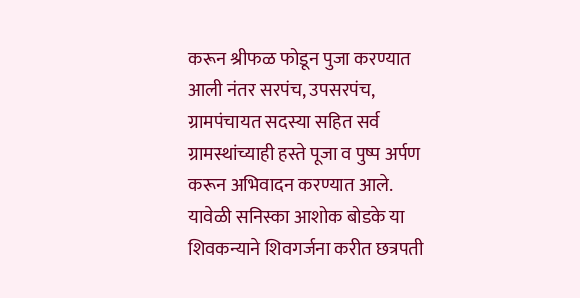करून श्रीफळ फोडून पुजा करण्यात आली नंतर सरपंच, उपसरपंच, ग्रामपंचायत सदस्या सहित सर्व ग्रामस्थांच्याही हस्ते पूजा व पुष्प अर्पण करून अभिवादन करण्यात आले.
यावेळी सनिस्का आशोक बोडके या शिवकन्याने शिवगर्जना करीत छत्रपती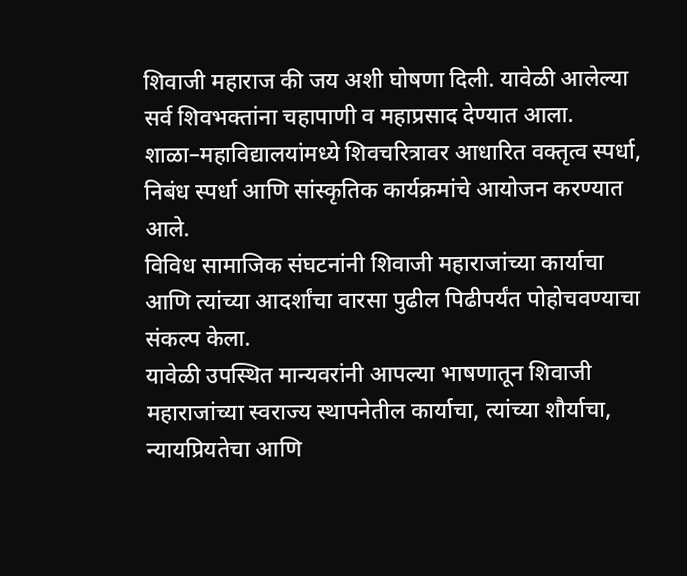शिवाजी महाराज की जय अशी घोषणा दिली. यावेळी आलेल्या सर्व शिवभक्तांना चहापाणी व महाप्रसाद देण्यात आला.
शाळा–महाविद्यालयांमध्ये शिवचरित्रावर आधारित वक्तृत्व स्पर्धा, निबंध स्पर्धा आणि सांस्कृतिक कार्यक्रमांचे आयोजन करण्यात आले.
विविध सामाजिक संघटनांनी शिवाजी महाराजांच्या कार्याचा आणि त्यांच्या आदर्शांचा वारसा पुढील पिढीपर्यंत पोहोचवण्याचा संकल्प केला.
यावेळी उपस्थित मान्यवरांनी आपल्या भाषणातून शिवाजी महाराजांच्या स्वराज्य स्थापनेतील कार्याचा, त्यांच्या शौर्याचा, न्यायप्रियतेचा आणि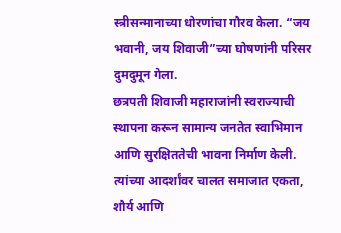स्त्रीसन्मानाच्या धोरणांचा गौरव केला. “जय भवानी, जय शिवाजी”च्या घोषणांनी परिसर दुमदुमून गेला.
छत्रपती शिवाजी महाराजांनी स्वराज्याची स्थापना करून सामान्य जनतेत स्वाभिमान आणि सुरक्षिततेची भावना निर्माण केली. त्यांच्या आदर्शांवर चालत समाजात एकता, शौर्य आणि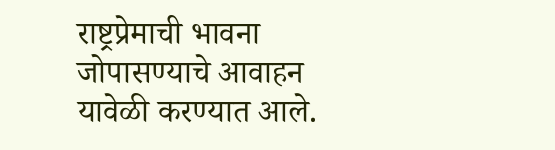राष्ट्रप्रेमाची भावना जोपासण्याचे आवाहन यावेळी करण्यात आले.